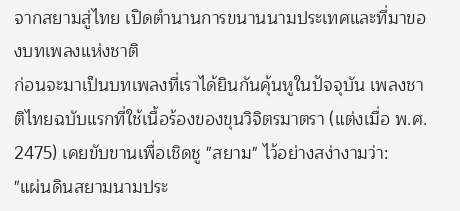จากสยามสู่ไทย เปิดตำนานการขนานนามประเทศและที่มาของบทเพลงแห่งชาติ
ก่อนจะมาเป็นบทเพลงที่เราได้ยินกันคุ้นหูในปัจจุบัน เพลงชาติไทยฉบับแรกที่ใช้เนื้อร้องของขุนวิจิตรมาตรา (แต่งเมื่อ พ.ศ. 2475) เคยขับขานเพื่อเชิดชู "สยาม" ไว้อย่างสง่างามว่า:
"แผ่นดินสยามนามประ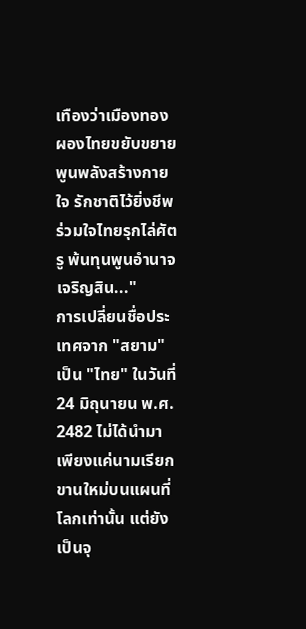เทืองว่าเมืองทอง ผองไทยขยับขยายพูนพลังสร้างกายใจ รักชาติไว้ยิ่งชีพร่วมใจไทยรุกไล่ศัตรู พ้นทุนพูนอำนาจเจริญสิน..."
การเปลี่ยนชื่อประเทศจาก "สยาม" เป็น "ไทย" ในวันที่ 24 มิถุนายน พ.ศ. 2482 ไม่ได้นำมาเพียงแค่นามเรียกขานใหม่บนแผนที่โลกเท่านั้น แต่ยังเป็นจุ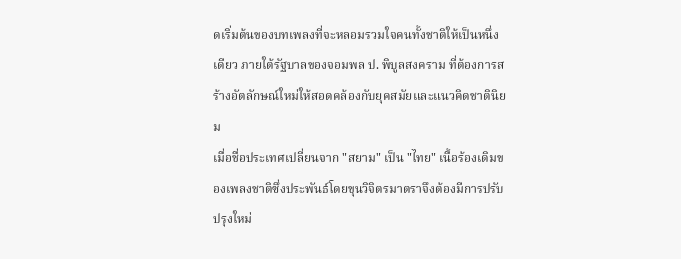ดเริ่มต้นของบทเพลงที่จะหลอมรวมใจคนทั้งชาติให้เป็นหนึ่งเดียว ภายใต้รัฐบาลของจอมพล ป. พิบูลสงคราม ที่ต้องการสร้างอัตลักษณ์ใหม่ให้สอดคล้องกับยุคสมัยและแนวคิดชาตินิยม
เมื่อชื่อประเทศเปลี่ยนจาก "สยาม" เป็น "ไทย" เนื้อร้องเดิมของเพลงชาติซึ่งประพันธ์โดยขุนวิจิตรมาตราจึงต้องมีการปรับปรุงใหม่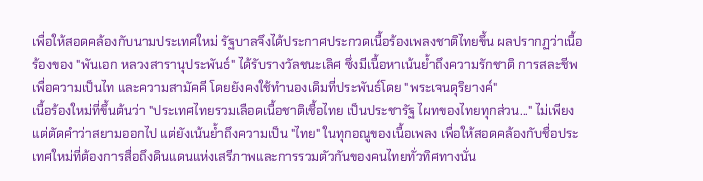เพื่อให้สอดคล้องกับนามประเทศใหม่ รัฐบาลจึงได้ประกาศประกวดเนื้อร้องเพลงชาติไทยขึ้น ผลปรากฏว่าเนื้อร้องของ "พันเอก หลวงสารานุประพันธ์" ได้รับรางวัลชนะเลิศ ซึ่งมีเนื้อหาเน้นย้ำถึงความรักชาติ การสละชีพเพื่อความเป็นไท และความสามัคคี โดยยังคงใช้ทำนองเดิมที่ประพันธ์โดย "พระเจนดุริยางค์"
เนื้อร้องใหม่ที่ขึ้นต้นว่า "ประเทศไทยรวมเลือดเนื้อชาติเชื้อไทย เป็นประชารัฐ ไผทของไทยทุกส่วน..." ไม่เพียงแต่ตัดคำว่าสยามออกไป แต่ยังเน้นย้ำถึงความเป็น "ไทย" ในทุกอณูของเนื้อเพลง เพื่อให้สอดคล้องกับชื่อประเทศใหม่ที่ต้องการสื่อถึงดินแดนแห่งเสรีภาพและการรวมตัวกันของคนไทยทั่วทิศทางนั่น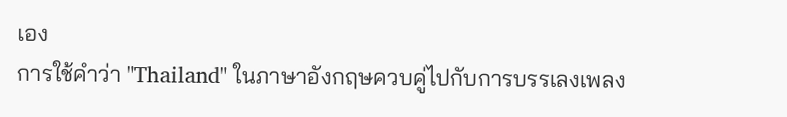เอง
การใช้คำว่า "Thailand" ในภาษาอังกฤษควบคู่ไปกับการบรรเลงเพลง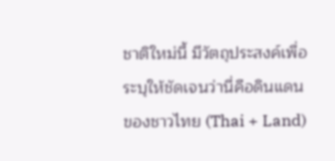ชาติใหม่นี้ มีวัตถุประสงค์เพื่อระบุให้ชัดเจนว่านี่คือดินแดนของชาวไทย (Thai + Land)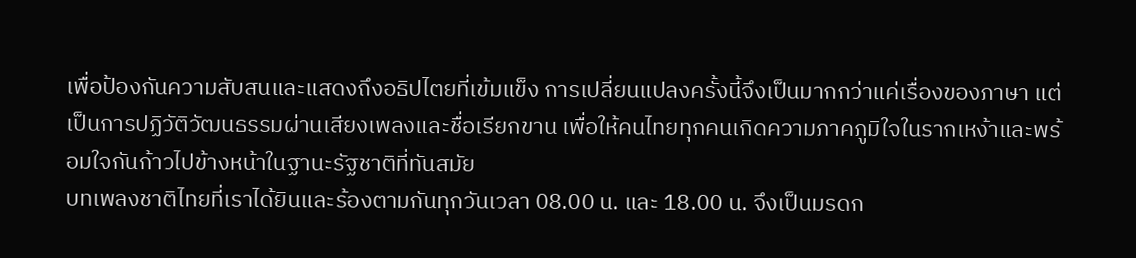เพื่อป้องกันความสับสนและแสดงถึงอธิปไตยที่เข้มแข็ง การเปลี่ยนแปลงครั้งนี้จึงเป็นมากกว่าแค่เรื่องของภาษา แต่เป็นการปฏิวัติวัฒนธรรมผ่านเสียงเพลงและชื่อเรียกขาน เพื่อให้คนไทยทุกคนเกิดความภาคภูมิใจในรากเหง้าและพร้อมใจกันก้าวไปข้างหน้าในฐานะรัฐชาติที่ทันสมัย
บทเพลงชาติไทยที่เราได้ยินและร้องตามกันทุกวันเวลา 08.00 น. และ 18.00 น. จึงเป็นมรดก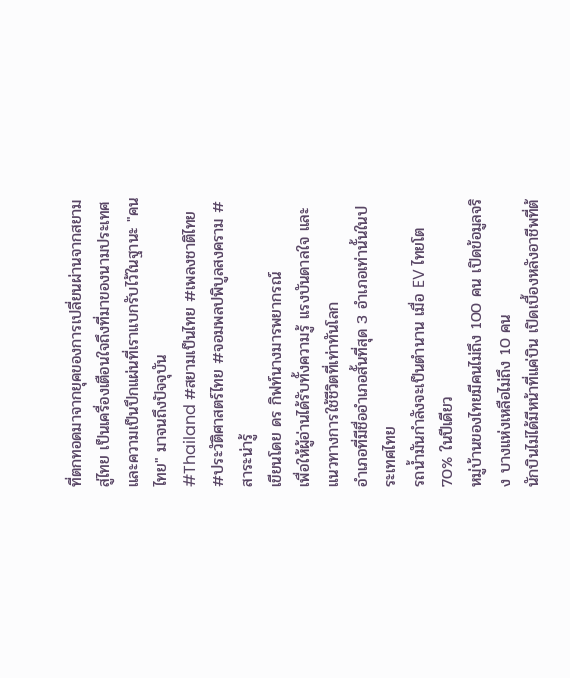ที่ตกทอดมาจากยุคของการเปลี่ยนผ่านจากสยามสู่ไทย เป็นเครื่องเตือนใจถึงที่มาของนามประเทศและความเป็นปึกแผ่นที่เราแบกรับไว้ในฐานะ "คนไทย" มาจนถึงปัจจุบัน
#Thailand #สยามเป็นไทย #เพลงชาติไทย #ประวัติศาสตร์ไทย #จอมพลปพิบูลสงคราม #สาระน่ารู้
เขียนโดย ดร กิฟท์นางมารพยากรณ์
เพื่อให้ผู้อ่านได้รับทั้งความรู้ แรงบันดาลใจ และแนวทางการใช้ชีวิตที่เท่าทันโลก
อำเภอที่มีชื่ออำเภอสั้นที่สุด 3 อำเภอเท่านั้นในประเทศไทย
รถน้ำมันกำลังจะเป็นตำนาน เมื่อ EV ไทยโต 70% ในปีเดียว
หมู่บ้านของไทยมีคนไม่ถึง 100 คน เปิดข้อมูลจริง บางแห่งเหลือไม่ถึง 10 คน
นักบินไม่ได้มีหน้าที่แค่บิน เปิดเบื้องหลังอาชีพที่ต้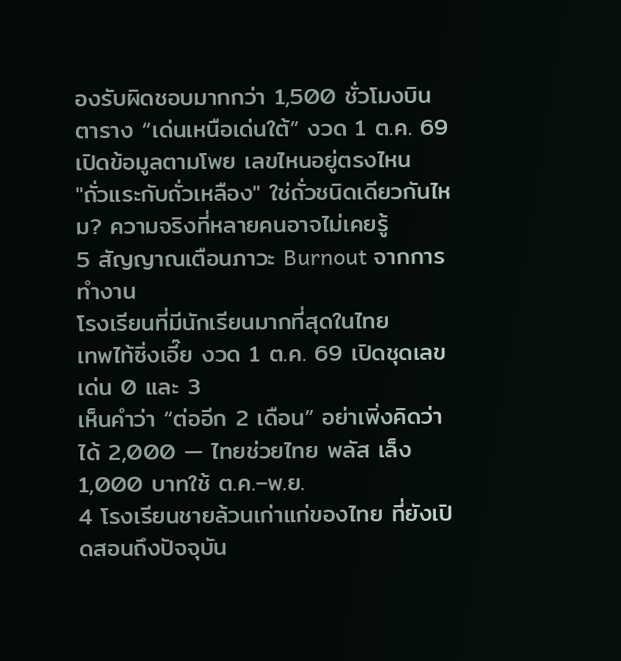องรับผิดชอบมากกว่า 1,500 ชั่วโมงบิน
ตาราง “เด่นเหนือเด่นใต้” งวด 1 ต.ค. 69 เปิดข้อมูลตามโพย เลขไหนอยู่ตรงไหน
"ถั่วแระกับถั่วเหลือง" ใช่ถั่วชนิดเดียวกันไหม? ความจริงที่หลายคนอาจไม่เคยรู้
5 สัญญาณเตือนภาวะ Burnout จากการทำงาน
โรงเรียนที่มีนักเรียนมากที่สุดในไทย
เทพไท้ซิ่งเอี๊ย งวด 1 ต.ค. 69 เปิดชุดเลขเด่น 0 และ 3
เห็นคำว่า “ต่ออีก 2 เดือน” อย่าเพิ่งคิดว่าได้ 2,000 — ไทยช่วยไทย พลัส เล็ง 1,000 บาทใช้ ต.ค.–พ.ย.
4 โรงเรียนชายล้วนเก่าแก่ของไทย ที่ยังเปิดสอนถึงปัจจุบัน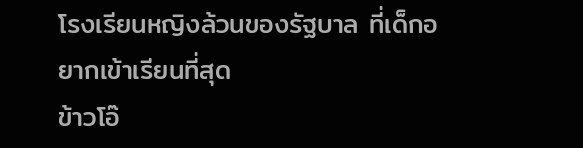โรงเรียนหญิงล้วนของรัฐบาล ที่เด็กอยากเข้าเรียนที่สุด
ข้าวโอ๊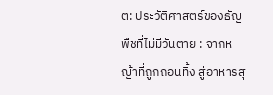ต: ประวัติศาสตร์ของธัญพืชที่ไม่มีวันตาย : จากหญ้าที่ถูกถอนทิ้ง สู่อาหารสุ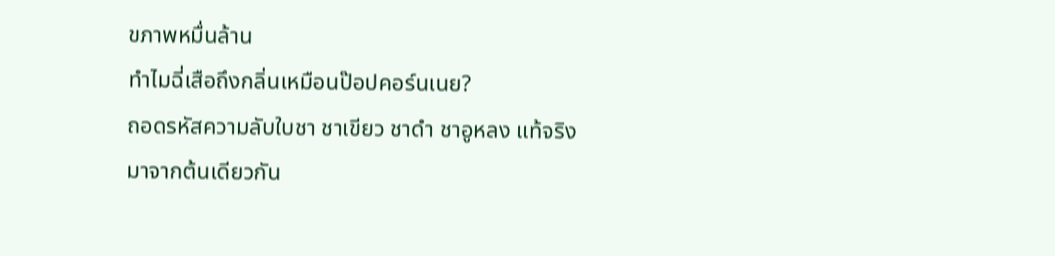ขภาพหมื่นล้าน
ทำไมฉี่เสือถึงกลิ่นเหมือนป๊อปคอร์นเนย?
ถอดรหัสความลับใบชา ชาเขียว ชาดำ ชาอูหลง แท้จริงมาจากต้นเดียวกัน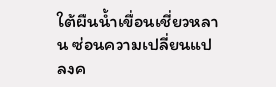ใต้ผืนน้ำเขื่อนเชี่ยวหลาน ซ่อนความเปลี่ยนแปลงค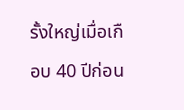รั้งใหญ่เมื่อเกือบ 40 ปีก่อน